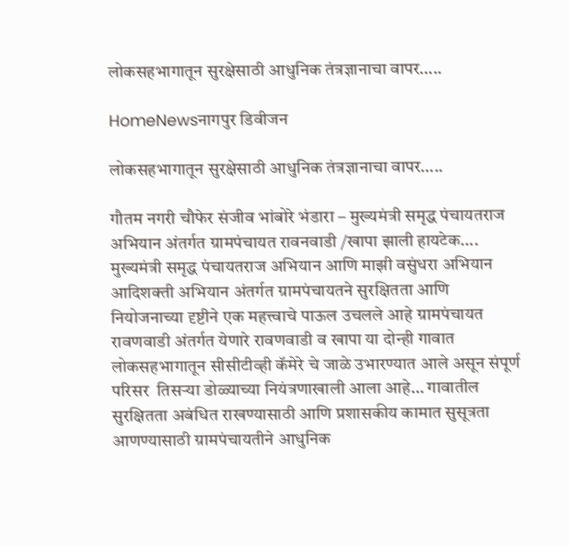लोकसहभागातून सुरक्षेसाठी आधुनिक तंत्रज्ञानाचा वापर…..

HomeNewsनागपुर डिवीजन

लोकसहभागातून सुरक्षेसाठी आधुनिक तंत्रज्ञानाचा वापर…..

गौतम नगरी चौफेर संजीव भांबोरे भंडारा – मुख्यमंत्री समृद्ध पंचायतराज अभियान अंतर्गत ग्रामपंचायत रावनवाडी /खापा झाली हायटेक…. मुख्यमंत्री समृद्ध पंचायतराज अभियान आणि माझी वसुंधरा अभियान आदिशक्ती अभियान अंतर्गत ग्रामपंचायतने सुरक्षितता आणि नियोजनाच्या दृष्टीने एक महत्त्वाचे पाऊल उचलले आहे ग्रामपंचायत रावणवाडी अंतर्गत येणारे रावणवाडी व खापा या दोन्ही गावात  लोकसहभागातून सीसीटीव्ही कॅमेरे चे जाळे उभारण्यात आले असून संपूर्ण परिसर  तिसऱ्या डोळ्याच्या नियंत्रणाखाली आला आहे… गावातील सुरक्षितता अबंधित राखण्यासाठी आणि प्रशासकीय कामात सुसूत्रता आणण्यासाठी ग्रामपंचायतीने आधुनिक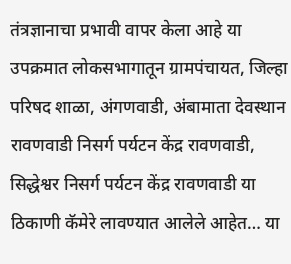तंत्रज्ञानाचा प्रभावी वापर केला आहे या उपक्रमात लोकसभागातून ग्रामपंचायत, जिल्हा परिषद शाळा, अंगणवाडी, अंबामाता देवस्थान रावणवाडी निसर्ग पर्यटन केंद्र रावणवाडी, सिद्धेश्वर निसर्ग पर्यटन केंद्र रावणवाडी या ठिकाणी कॅमेरे लावण्यात आलेले आहेत… या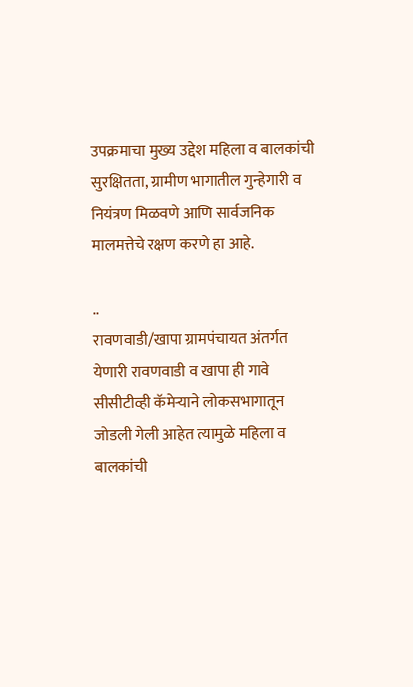उपक्रमाचा मुख्य उद्देश महिला व बालकांची सुरक्षितता, ग्रामीण भागातील गुन्हेगारी व नियंत्रण मिळवणे आणि सार्वजनिक मालमत्तेचे रक्षण करणे हा आहे.

..
रावणवाडी/खापा ग्रामपंचायत अंतर्गत येणारी रावणवाडी व खापा ही गावे सीसीटीव्ही कॅमेऱ्याने लोकसभागातून जोडली गेली आहेत त्यामुळे महिला व बालकांची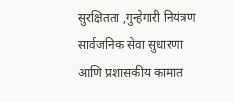सुरक्षितता ,गुन्हेगारी नियंत्रण सार्वजनिक सेवा सुधारणा आणि प्रशासकीय कामात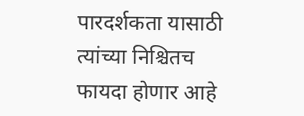पारदर्शकता यासाठी त्यांच्या निश्चितच फायदा होणार आहे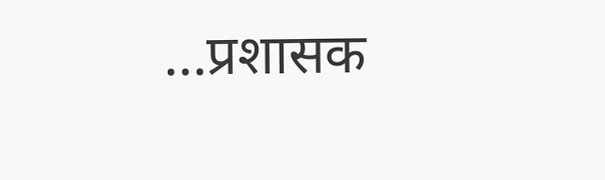…प्रशासक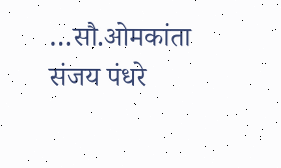…सौ.ओमकांता संजय पंधरे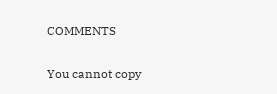COMMENTS

You cannot copy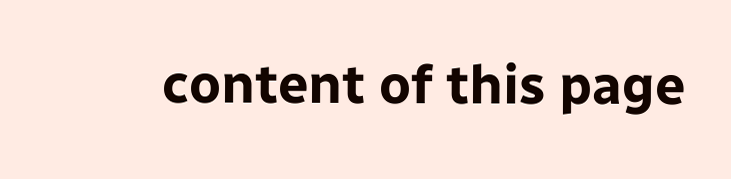content of this page